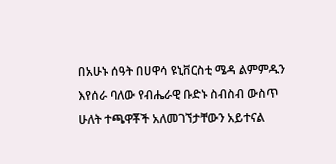በአሁኑ ሰዓት በሀዋሳ ዩኒቨርስቲ ሜዳ ልምምዱን እየሰራ ባለው የብሔራዊ ቡድኑ ስብስብ ውስጥ ሁለት ተጫዋቾች አለመገኘታቸውን አይተናል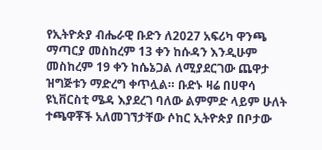የኢትዮጵያ ብሔራዊ ቡድን ለ2027 አፍሪካ ዋንጫ ማጣርያ መስከረም 13 ቀን ከሱዳን እንዲሁም መስከረም 19 ቀን ከሴኔጋል ለሚያደርገው ጨዋታ ዝግጅቱን ማድረግ ቀጥሏል። ቡድኑ ዛሬ በሀዋሳ ዩኒቨርስቲ ሜዳ እያደረገ ባለው ልምምድ ላይም ሁለት ተጫዋቾች አለመገኘታቸው ሶከር ኢትዮጵያ በቦታው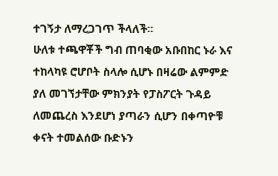ተገኝታ ለማረጋገጥ ችላለች።
ሁለቱ ተጫዋቾች ግብ ጠባቂው አቡበከር ኑራ እና ተከላካዩ ሮሆቦት ስላሎ ሲሆኑ በዛሬው ልምምድ ያለ መገኘታቸው ምክንያት የፓስፖርት ጉዳይ ለመጨረስ እንደሆነ ያጣራን ሲሆን በቀጣዮቹ ቀናት ተመልሰው ቡድኑን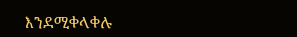እንደሚቀላቀሉ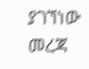ያገኘነው መረጃ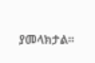ያመላክታል።